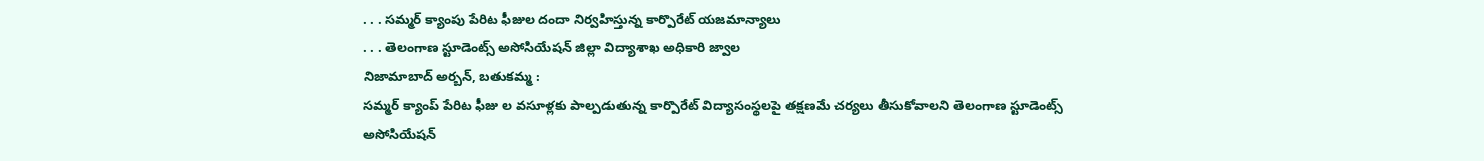. . . సమ్మర్ క్యాంపు పేరిట ఫీజుల దందా నిర్వహిస్తున్న కార్పొరేట్ యజమాన్యాలు
. . . తెలంగాణ స్టూడెంట్స్ అసోసియేషన్ జిల్లా విద్యాశాఖ అధికారి జ్వాల
నిజామాబాద్ అర్బన్, బతుకమ్మ :
సమ్మర్ క్యాంప్ పేరిట ఫీజు ల వసూళ్లకు పాల్పడుతున్న కార్పొరేట్ విద్యాసంస్థలపై తక్షణమే చర్యలు తీసుకోవాలని తెలంగాణ స్టూడెంట్స్ అసోసియేషన్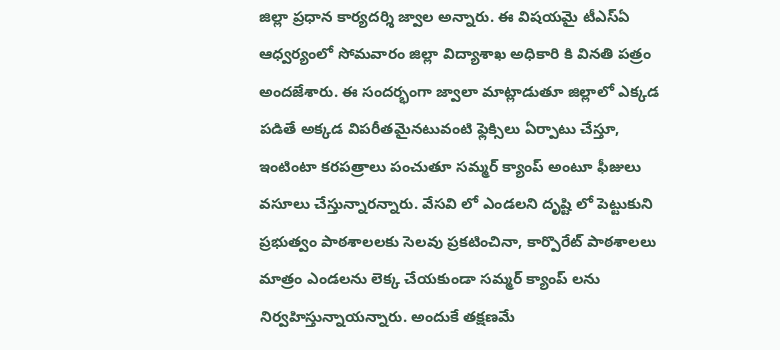జిల్లా ప్రధాన కార్యదర్శి జ్వాల అన్నారు. ఈ విషయమై టీఎస్ఏ ఆధ్వర్యంలో సోమవారం జిల్లా విద్యాశాఖ అధికారి కి వినతి పత్రం అందజేశారు. ఈ సందర్భంగా జ్వాలా మాట్లాడుతూ జిల్లాలో ఎక్కడ పడితే అక్కడ విపరీతమైనటువంటి ఫ్లెక్సిలు ఏర్పాటు చేస్తూ, ఇంటింటా కరపత్రాలు పంచుతూ సమ్మర్ క్యాంప్ అంటూ ఫీజులు వసూలు చేస్తున్నారన్నారు. వేసవి లో ఎండలని దృష్టి లో పెట్టుకుని ప్రభుత్వం పాఠశాలలకు సెలవు ప్రకటించినా, కార్పొరేట్ పాఠశాలలు మాత్రం ఎండలను లెక్క చేయకుండా సమ్మర్ క్యాంప్ లను నిర్వహిస్తున్నాయన్నారు. అందుకే తక్షణమే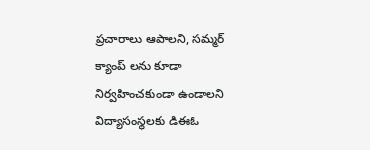ప్రచారాలు ఆపాలని, సమ్మర్ క్యాంప్ లను కూడా నిర్వహించకుండా ఉండాలని విద్యాసంస్థలకు డిఈఓ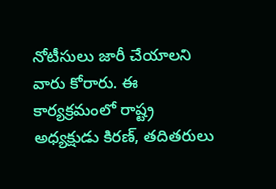నోటీసులు జారీ చేయాలని వారు కోరారు. ఈ కార్యక్రమంలో రాష్ట్ర అధ్యక్షుడు కిరణ్, తదితరులు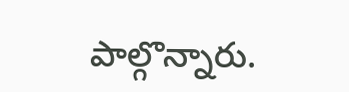పాల్గొన్నారు.